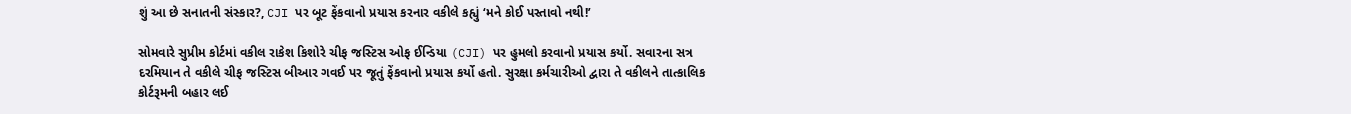શું આ છે સનાતની સંસ્કાર?, CJI પર બૂટ ફેંકવાનો પ્રયાસ કરનાર વકીલે કહ્યું ‘મને કોઈ પસ્તાવો નથી!’

સોમવારે સુપ્રીમ કોર્ટમાં વકીલ રાકેશ કિશોરે ચીફ જસ્ટિસ ઓફ ઈન્ડિયા (CJI) પર હુમલો કરવાનો પ્રયાસ કર્યો. સવારના સત્ર દરમિયાન તે વકીલે ચીફ જસ્ટિસ બીઆર ગવઈ પર જૂતું ફેંકવાનો પ્રયાસ કર્યો હતો. સુરક્ષા કર્મચારીઓ દ્વારા તે વકીલને તાત્કાલિક કોર્ટરૂમની બહાર લઈ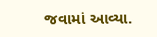જવામાં આવ્યા.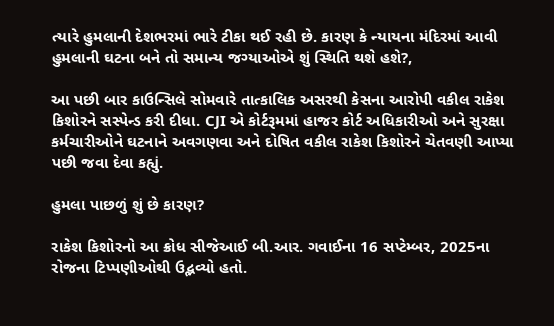ત્યારે હુમલાની દેશભરમાં ભારે ટીકા થઈ રહી છે. કારણ કે ન્યાયના મંદિરમાં આવી હુમલાની ઘટના બને તો સમાન્ય જગ્યાઓએ શું સ્થિતિ થશે હશે?,

આ પછી બાર કાઉન્સિલે સોમવારે તાત્કાલિક અસરથી કેસના આરોપી વકીલ રાકેશ કિશોરને સસ્પેન્ડ કરી દીધા. CJI એ કોર્ટરૂમમાં હાજર કોર્ટ અધિકારીઓ અને સુરક્ષા કર્મચારીઓને ઘટનાને અવગણવા અને દોષિત વકીલ રાકેશ કિશોરને ચેતવણી આપ્યા પછી જવા દેવા કહ્યું.

હુમલા પાછળું શું છે કારણ?

રાકેશ કિશોરનો આ ક્રોધ સીજેઆઈ બી.આર. ગવાઈના 16 સપ્ટેમ્બર, 2025ના રોજના ટિપ્પણીઓથી ઉદ્ભવ્યો હતો.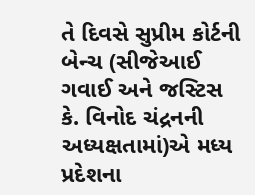તે દિવસે સુપ્રીમ કોર્ટની બેન્ચ (સીજેઆઈ ગવાઈ અને જસ્ટિસ કે. વિનોદ ચંદ્રનની અધ્યક્ષતામાં)એ મધ્ય પ્રદેશના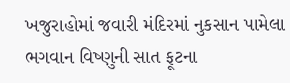ખજુરાહોમાં જવારી મંદિરમાં નુકસાન પામેલા ભગવાન વિષ્ણુની સાત ફૂટના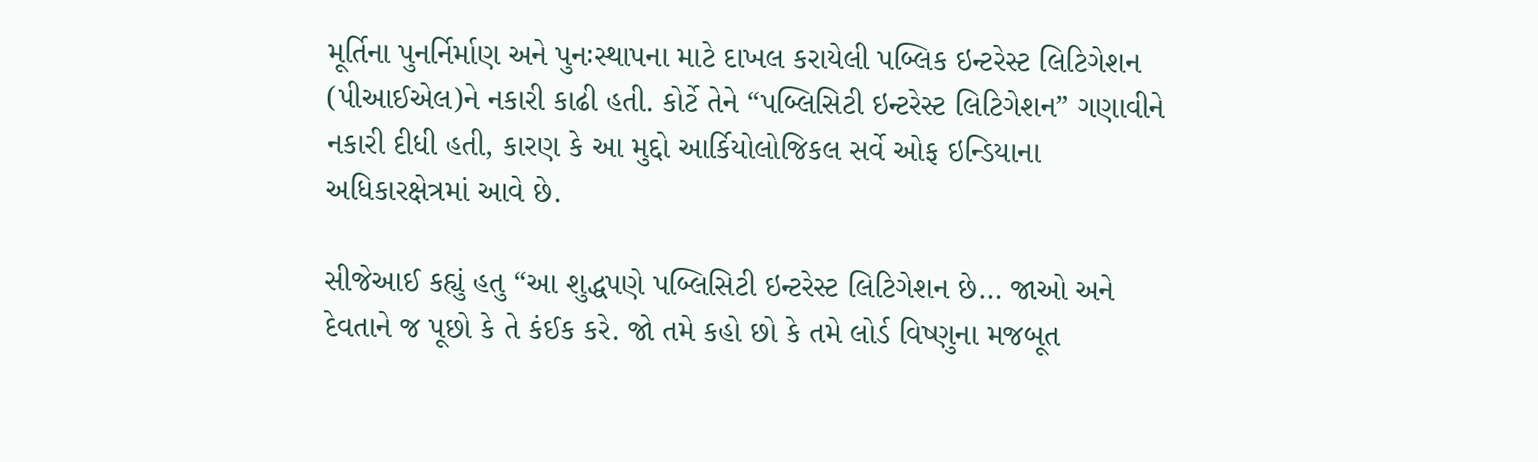મૂર્તિના પુનર્નિર્માણ અને પુનઃસ્થાપના માટે દાખલ કરાયેલી પબ્લિક ઇન્ટરેસ્ટ લિટિગેશન (પીઆઈએલ)ને નકારી કાઢી હતી. કોર્ટે તેને “પબ્લિસિટી ઇન્ટરેસ્ટ લિટિગેશન” ગણાવીને નકારી દીધી હતી, કારણ કે આ મુદ્દો આર્કિયોલોજિકલ સર્વે ઓફ ઇન્ડિયાના અધિકારક્ષેત્રમાં આવે છે.

સીજેઆઈ કહ્યું હતુ “આ શુદ્ધપણે પબ્લિસિટી ઇન્ટરેસ્ટ લિટિગેશન છે… જાઓ અને દેવતાને જ પૂછો કે તે કંઈક કરે. જો તમે કહો છો કે તમે લોર્ડ વિષ્ણુના મજબૂત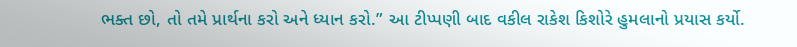ભક્ત છો, તો તમે પ્રાર્થના કરો અને ધ્યાન કરો.” આ ટીપ્પણી બાદ વકીલ રાકેશ કિશોરે હુમલાનો પ્રયાસ કર્યો.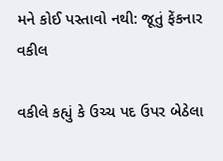મને કોઈ પસ્તાવો નથી: જૂતું ફેંકનાર વકીલ

વકીલે કહ્યું કે ઉચ્ચ પદ ઉપર બેઠેલા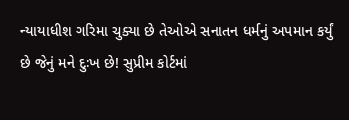ન્યાયાધીશ ગરિમા ચુક્યા છે તેઓએ સનાતન ધર્મનું અપમાન કર્યું છે જેનું મને દુઃખ છે! સુપ્રીમ કોર્ટમાં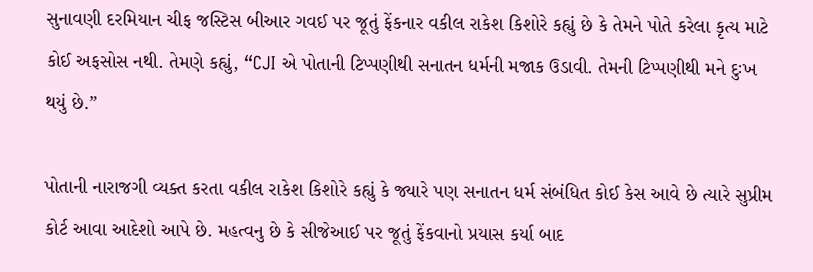સુનાવણી દરમિયાન ચીફ જસ્ટિસ બીઆર ગવઈ પર જૂતું ફેંકનાર વકીલ રાકેશ કિશોરે કહ્યું છે કે તેમને પોતે કરેલા કૃત્ય માટે કોઈ અફસોસ નથી. તેમણે કહ્યું, “CJI એ પોતાની ટિપ્પણીથી સનાતન ધર્મની મજાક ઉડાવી. તેમની ટિપ્પણીથી મને દુઃખ થયું છે.”

પોતાની નારાજગી વ્યક્ત કરતા વકીલ રાકેશ કિશોરે કહ્યું કે જ્યારે પણ સનાતન ધર્મ સંબંધિત કોઈ કેસ આવે છે ત્યારે સુપ્રીમ કોર્ટ આવા આદેશો આપે છે. મહત્વનુ છે કે સીજેઆઈ પર જૂતું ફેંકવાનો પ્રયાસ કર્યા બાદ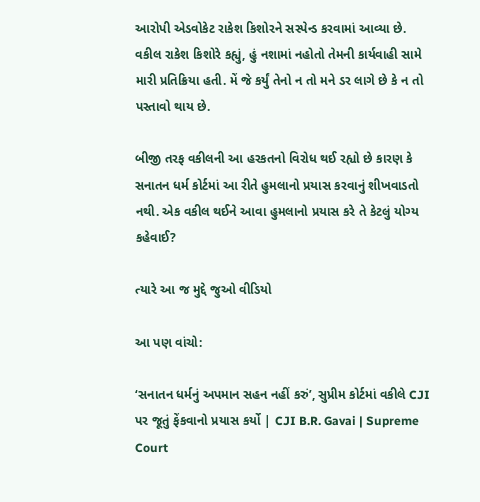આરોપી એડવોકેટ રાકેશ કિશોરને સસ્પેન્ડ કરવામાં આવ્યા છે. વકીલ રાકેશ કિશોરે કહ્યું, હું નશામાં નહોતો તેમની કાર્યવાહી સામે મારી પ્રતિક્રિયા હતી. મેં જે કર્યું તેનો ન તો મને ડર લાગે છે કે ન તો પસ્તાવો થાય છે.

બીજી તરફ વકીલની આ હરકતનો વિરોધ થઈ રહ્યો છે કારણ કે સનાતન ધર્મ કોર્ટમાં આ રીતે હુમલાનો પ્રયાસ કરવાનું શીખવાડતો નથી. એક વકીલ થઈને આવા હુમલાનો પ્રયાસ કરે તે કેટલું યોગ્ય કહેવાઈ?

ત્યારે આ જ મુદ્દે જુઓ વીડિયો

આ પણ વાંચો:

‘સનાતન ધર્મનું અપમાન સહન નહીં કરું’, સુપ્રીમ કોર્ટમાં વકીલે CJI પર જૂતું ફેંકવાનો પ્રયાસ કર્યો | CJI B.R. Gavai | Supreme Court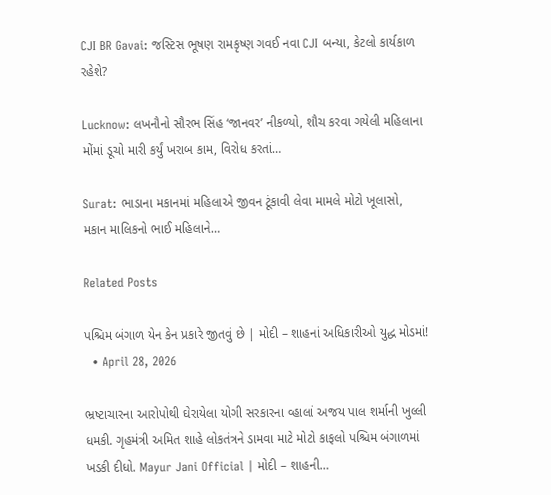CJI BR Gavai: જસ્ટિસ ભૂષણ રામકૃષ્ણ ગવઈ નવા CJI બન્યા, કેટલો કાર્યકાળ રહેશે?

Lucknow: લખનૌનો સૌરભ સિંહ ‘જાનવર’ નીકળ્યો, શૌચ કરવા ગયેલી મહિલાના મોંમાં ડૂચો મારી કર્યું ખરાબ કામ, વિરોધ કરતાં…

Surat: ભાડાના મકાનમાં મહિલાએ જીવન ટૂંકાવી લેવા મામલે મોટો ખૂલાસો, મકાન માલિકનો ભાઈ મહિલાને…

Related Posts

પશ્ચિમ બંગાળ યેન કેન પ્રકારે જીતવું છે | મોદી – શાહનાં અધિકારીઓ યુદ્ધ મોડમાં!
  • April 28, 2026

ભ્રષ્ટાચારના આરોપોથી ઘેરાયેલા યોગી સરકારના વ્હાલાં અજય પાલ શર્માની ખુલ્લી ધમકી. ગૃહમંત્રી અમિત શાહે લોકતંત્રને ડામવા માટે મોટો કાફલો પશ્ચિમ બંગાળમાં ખડકી દીધો. Mayur Jani Official | મોદી – શાહની…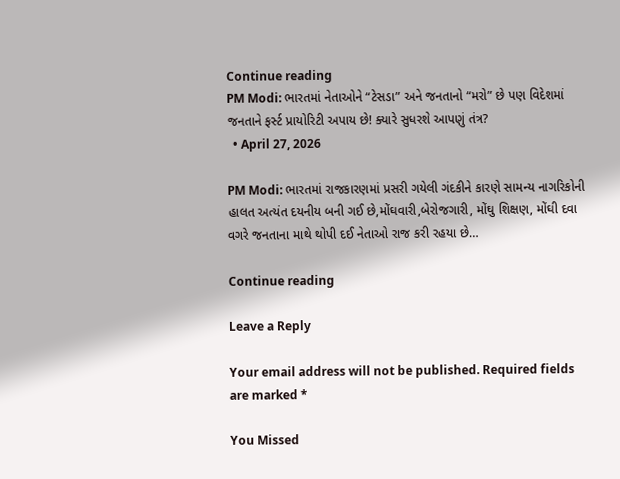Continue reading
PM Modi: ભારતમાં નેતાઓને “ટેસડા” અને જનતાનો “મરો” છે પણ વિદેશમાં જનતાને ફર્સ્ટ પ્રાયોરિટી અપાય છે! ક્યારે સુધરશે આપણું તંત્ર?
  • April 27, 2026

PM Modi: ભારતમાં રાજકારણમાં પ્રસરી ગયેલી ગંદકીને કારણે સામન્ય નાગરિકોની હાલત અત્યંત દયનીય બની ગઈ છે,મોંઘવારી,બેરોજગારી, મોંઘુ શિક્ષણ, મોંઘી દવા વગરે જનતાના માથે થોપી દઈ નેતાઓ રાજ કરી રહયા છે…

Continue reading

Leave a Reply

Your email address will not be published. Required fields are marked *

You Missed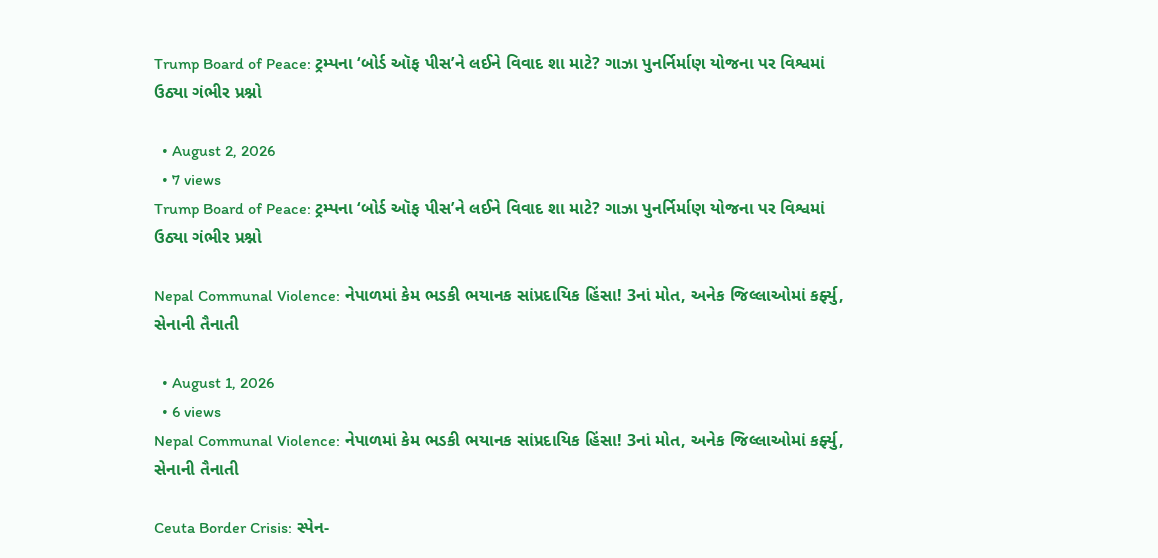Trump Board of Peace: ટ્રમ્પના ‘બોર્ડ ઑફ પીસ’ને લઈને વિવાદ શા માટે? ગાઝા પુનર્નિર્માણ યોજના પર વિશ્વમાં ઉઠ્યા ગંભીર પ્રશ્નો

  • August 2, 2026
  • 7 views
Trump Board of Peace: ટ્રમ્પના ‘બોર્ડ ઑફ પીસ’ને લઈને વિવાદ શા માટે? ગાઝા પુનર્નિર્માણ યોજના પર વિશ્વમાં ઉઠ્યા ગંભીર પ્રશ્નો

Nepal Communal Violence: નેપાળમાં કેમ ભડકી ભયાનક સાંપ્રદાયિક હિંસા! 3નાં મોત, અનેક જિલ્લાઓમાં કર્ફ્યુ, સેનાની તૈનાતી

  • August 1, 2026
  • 6 views
Nepal Communal Violence: નેપાળમાં કેમ ભડકી ભયાનક સાંપ્રદાયિક હિંસા! 3નાં મોત, અનેક જિલ્લાઓમાં કર્ફ્યુ, સેનાની તૈનાતી

Ceuta Border Crisis: સ્પેન-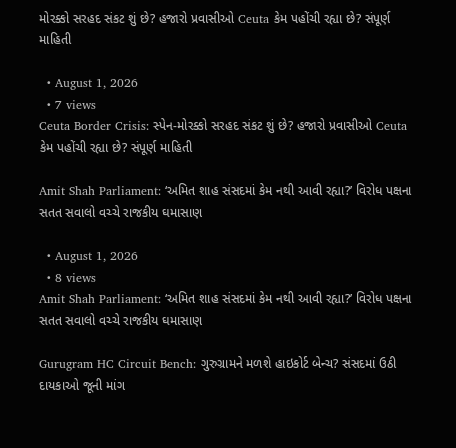મોરક્કો સરહદ સંકટ શું છે? હજારો પ્રવાસીઓ Ceuta કેમ પહોંચી રહ્યા છે? સંપૂર્ણ માહિતી

  • August 1, 2026
  • 7 views
Ceuta Border Crisis: સ્પેન-મોરક્કો સરહદ સંકટ શું છે? હજારો પ્રવાસીઓ Ceuta કેમ પહોંચી રહ્યા છે? સંપૂર્ણ માહિતી

Amit Shah Parliament: ‘અમિત શાહ સંસદમાં કેમ નથી આવી રહ્યા?’ વિરોધ પક્ષના સતત સવાલો વચ્ચે રાજકીય ઘમાસાણ

  • August 1, 2026
  • 8 views
Amit Shah Parliament: ‘અમિત શાહ સંસદમાં કેમ નથી આવી રહ્યા?’ વિરોધ પક્ષના સતત સવાલો વચ્ચે રાજકીય ઘમાસાણ

Gurugram HC Circuit Bench: ગુરુગ્રામને મળશે હાઇકોર્ટ બેન્ચ? સંસદમાં ઉઠી દાયકાઓ જૂની માંગ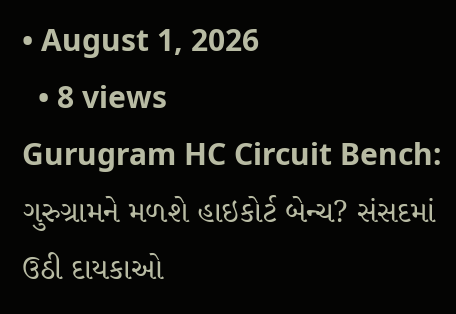• August 1, 2026
  • 8 views
Gurugram HC Circuit Bench: ગુરુગ્રામને મળશે હાઇકોર્ટ બેન્ચ? સંસદમાં ઉઠી દાયકાઓ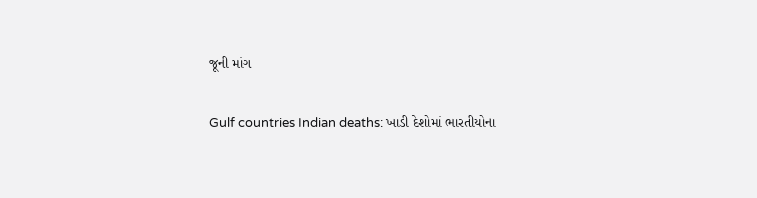જૂની માંગ

Gulf countries Indian deaths: ખાડી દેશોમાં ભારતીયોના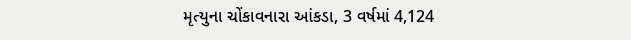મૃત્યુના ચોંકાવનારા આંકડા, 3 વર્ષમાં 4,124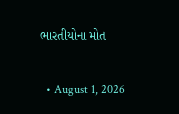ભારતીયોના મોત

  • August 1, 2026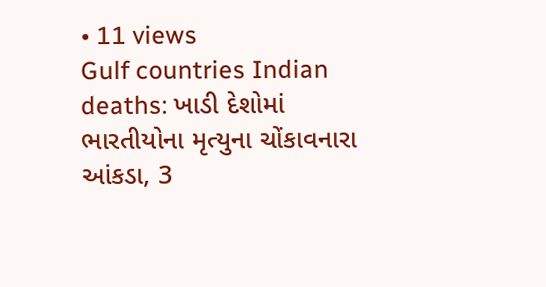• 11 views
Gulf countries Indian deaths: ખાડી દેશોમાં ભારતીયોના મૃત્યુના ચોંકાવનારા આંકડા, 3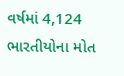વર્ષમાં 4,124 ભારતીયોના મોત